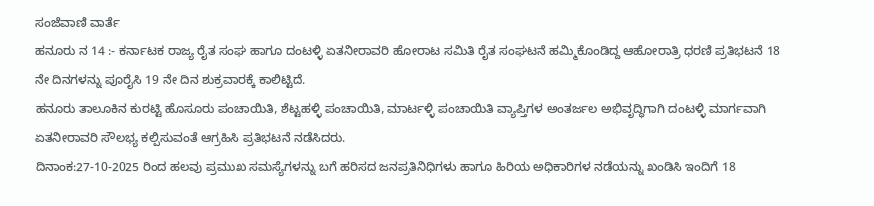ಸಂಜೆವಾಣಿ ವಾರ್ತೆ
ಹನೂರು ನ 14 :- ಕರ್ನಾಟಕ ರಾಜ್ಯ ರೈತ ಸಂಘ ಹಾಗೂ ದಂಟಳ್ಳಿ ಏತನೀರಾವರಿ ಹೋರಾಟ ಸಮಿತಿ ರೈತ ಸಂಘಟನೆ ಹಮ್ಮಿಕೊಂಡಿದ್ದ ಆಹೋರಾತ್ರಿ ಧರಣಿ ಪ್ರತಿಭಟನೆ 18 ನೇ ದಿನಗಳನ್ನು ಪೂರೈಸಿ 19 ನೇ ದಿನ ಶುಕ್ರವಾರಕ್ಕೆ ಕಾಲಿಟ್ಟಿದೆ.
ಹನೂರು ತಾಲೂಕಿನ ಕುರಟ್ಟಿ ಹೊಸೂರು ಪಂಚಾಯಿತಿ, ಶೆಟ್ಟಹಳ್ಳಿ ಪಂಚಾಯಿತಿ, ಮಾರ್ಟಳ್ಳಿ ಪಂಚಾಯಿತಿ ವ್ಯಾಪ್ತಿಗಳ ಅಂತರ್ಜಲ ಅಭಿವೃದ್ಧಿಗಾಗಿ ದಂಟಳ್ಳಿ ಮಾರ್ಗವಾಗಿ ಏತನೀರಾವರಿ ಸೌಲಭ್ಯ ಕಲ್ಪಿಸುವಂತೆ ಆಗ್ರಹಿಸಿ ಪ್ರತಿಭಟನೆ ನಡೆಸಿದರು.
ದಿನಾಂಕ:27-10-2025 ರಿಂದ ಹಲವು ಪ್ರಮುಖ ಸಮಸ್ಯೆಗಳನ್ನು ಬಗೆ ಹರಿಸದ ಜನಪ್ರತಿನಿಧಿಗಳು ಹಾಗೂ ಹಿರಿಯ ಅಧಿಕಾರಿಗಳ ನಡೆಯನ್ನು ಖಂಡಿಸಿ ಇಂದಿಗೆ 18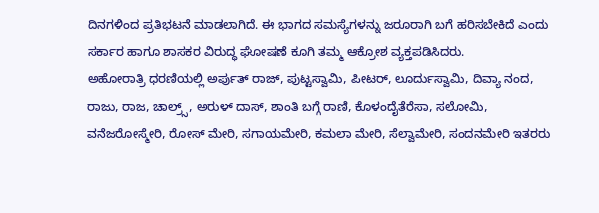ದಿನಗಳಿಂದ ಪ್ರತಿಭಟನೆ ಮಾಡಲಾಗಿದೆ. ಈ ಭಾಗದ ಸಮಸ್ಯೆಗಳನ್ನು ಜರೂರಾಗಿ ಬಗೆ ಹರಿಸಬೇಕಿದೆ ಎಂದು ಸರ್ಕಾರ ಹಾಗೂ ಶಾಸಕರ ವಿರುದ್ಧ ಘೋಷಣೆ ಕೂಗಿ ತಮ್ಮ ಆಕ್ರೋಶ ವ್ಯಕ್ತಪಡಿಸಿದರು.
ಅಹೋರಾತ್ರಿ ಧರಣಿಯಲ್ಲಿ ಅರ್ಪುತ್ ರಾಜ್, ಪುಟ್ಟಸ್ವಾಮಿ, ಪೀಟರ್, ಲೂರ್ದುಸ್ವಾಮಿ, ದಿವ್ಯಾ ನಂದ, ರಾಜು, ರಾಜ, ಚಾಲ್ರ್ಸ್, ಅರುಳ್ ದಾಸ್, ಶಾಂತಿ ಬಗ್ಗೆ ರಾಣಿ, ಕೊಳಂದೈತೆರೆಸಾ, ಸಲೋಮಿ, ವನೆಜರೋಸ್ಮೇರಿ, ರೋಸ್ ಮೇರಿ, ಸಗಾಯಮೇರಿ, ಕಮಲಾ ಮೇರಿ, ಸೆಲ್ವಾಮೇರಿ, ಸಂದನಮೇರಿ ಇತರರು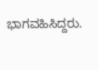ಭಾಗವಹಿಸಿದ್ದರು.